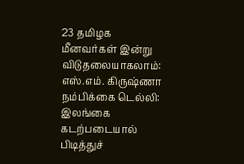23 தமிழக மீனவர்கள் இன்று விடுதலையாகலாம்: எஸ்.எம். கிருஷ்ணா நம்பிக்கை டெல்லி: இலங்கை கடற்படையால் பிடித்துச்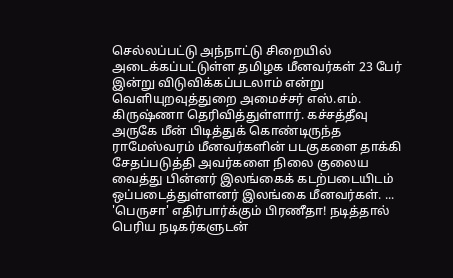செல்லப்பட்டு அந்நாட்டு சிறையில் அடைக்கப்பட்டுள்ள தமிழக மீனவர்கள் 23 பேர் இன்று விடுவிக்கப்படலாம் என்று வெளியுறவுத்துறை அமைச்சர் எஸ்.எம். கிருஷ்ணா தெரிவித்துள்ளார். கச்சத்தீவு அருகே மீன் பிடித்துக் கொண்டிருந்த ராமேஸ்வரம் மீனவர்களின் படகுகளை தாக்கி சேதப்படுத்தி அவர்களை நிலை குலைய வைத்து பின்னர் இலங்கைக் கடற்படையிடம் ஒப்படைத்துள்ளனர் இலங்கை மீனவர்கள். ...
'பெருசா' எதிர்பார்க்கும் பிரணீதா! நடித்தால் பெரிய நடிகர்களுடன்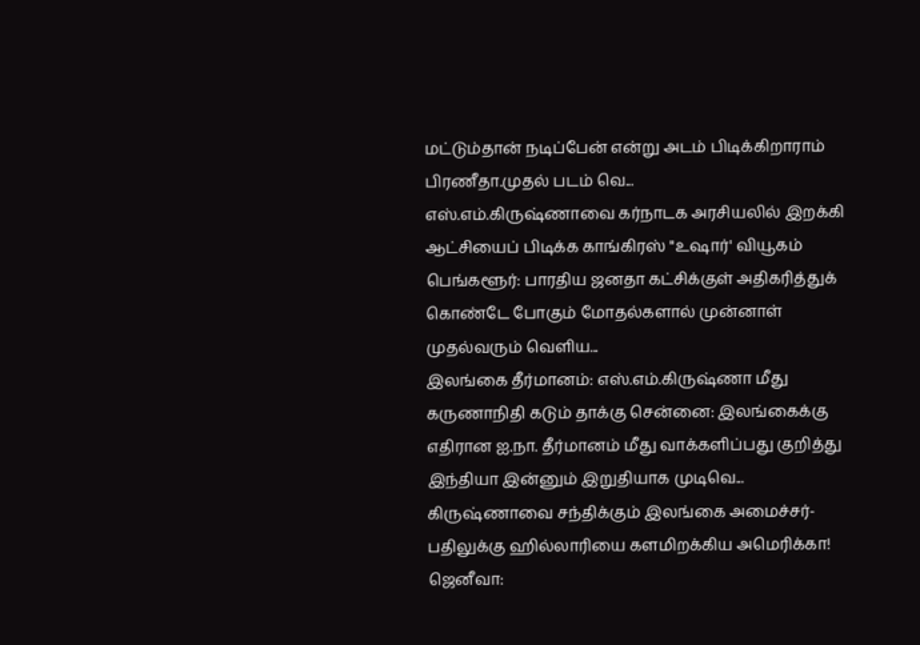மட்டும்தான் நடிப்பேன் என்று அடம் பிடிக்கிறாராம் பிரணீதா.முதல் படம் வெ...
எஸ்.எம்.கிருஷ்ணாவை கர்நாடக அரசியலில் இறக்கி ஆட்சியைப் பிடிக்க காங்கிரஸ் "உஷார்' வியூகம் பெங்களூர்: பாரதிய ஜனதா கட்சிக்குள் அதிகரித்துக் கொண்டே போகும் மோதல்களால் முன்னாள் முதல்வரும் வெளிய...
இலங்கை தீர்மானம்: எஸ்.எம்.கிருஷ்ணா மீது கருணாநிதி கடும் தாக்கு சென்னை: இலங்கைக்கு எதிரான ஐ.நா. தீர்மானம் மீது வாக்களிப்பது குறித்து இந்தியா இன்னும் இறுதியாக முடிவெ...
கிருஷ்ணாவை சந்திக்கும் இலங்கை அமைச்சர்- பதிலுக்கு ஹில்லாரியை களமிறக்கிய அமெரிக்கா! ஜெனீவா: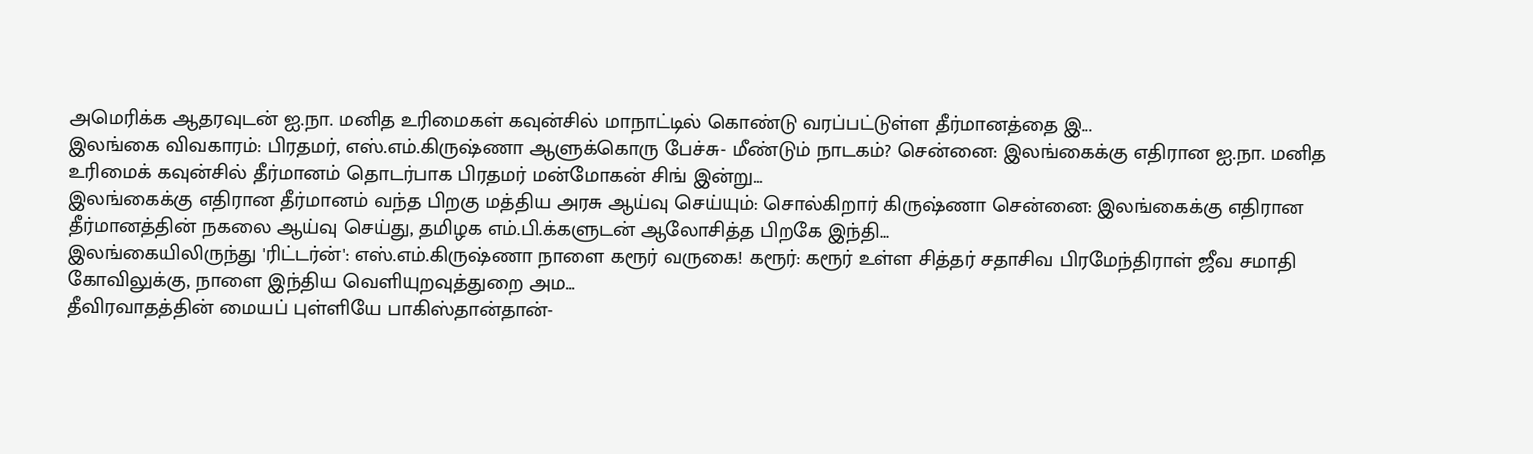அமெரிக்க ஆதரவுடன் ஐ.நா. மனித உரிமைகள் கவுன்சில் மாநாட்டில் கொண்டு வரப்பட்டுள்ள தீர்மானத்தை இ...
இலங்கை விவகாரம்: பிரதமர், எஸ்.எம்.கிருஷ்ணா ஆளுக்கொரு பேச்சு- மீண்டும் நாடகம்? சென்னை: இலங்கைக்கு எதிரான ஐ.நா. மனித உரிமைக் கவுன்சில் தீர்மானம் தொடர்பாக பிரதமர் மன்மோகன் சிங் இன்று...
இலங்கைக்கு எதிரான தீர்மானம் வந்த பிறகு மத்திய அரசு ஆய்வு செய்யும்: சொல்கிறார் கிருஷ்ணா சென்னை: இலங்கைக்கு எதிரான தீர்மானத்தின் நகலை ஆய்வு செய்து, தமிழக எம்.பி.க்களுடன் ஆலோசித்த பிறகே இந்தி...
இலங்கையிலிருந்து 'ரிட்டர்ன்': எஸ்.எம்.கிருஷ்ணா நாளை கரூர் வருகை! கரூர்: கரூர் உள்ள சித்தர் சதாசிவ பிரமேந்திராள் ஜீவ சமாதி கோவிலுக்கு, நாளை இந்திய வெளியுறவுத்துறை அம...
தீவிரவாதத்தின் மையப் புள்ளியே பாகிஸ்தான்தான்-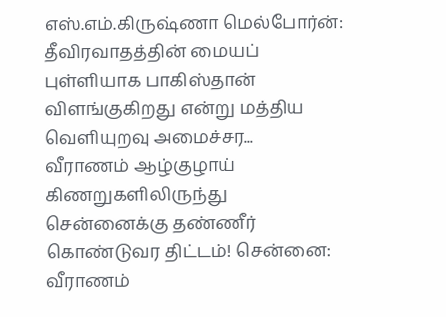எஸ்.எம்.கிருஷ்ணா மெல்போர்ன்: தீவிரவாதத்தின் மையப் புள்ளியாக பாகிஸ்தான் விளங்குகிறது என்று மத்திய வெளியுறவு அமைச்சர...
வீராணம் ஆழ்குழாய் கிணறுகளிலிருந்து சென்னைக்கு தண்ணீர் கொண்டுவர திட்டம்! சென்னை: வீராணம்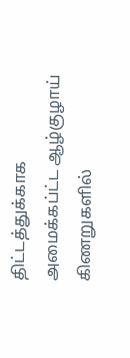திட்டத்துக்காக அமைக்கப்ட்ட ஆழ்குழாய் கிணறுகளில்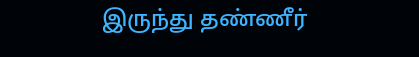இருந்து தண்ணீர்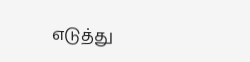எடுத்து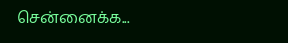சென்னைக்க...